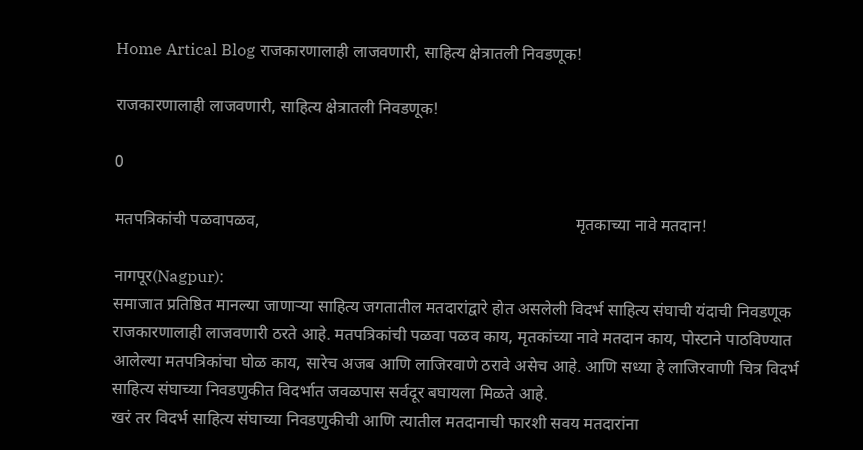Home Artical Blog राजकारणालाही लाजवणारी, साहित्य क्षेत्रातली निवडणूक!

राजकारणालाही लाजवणारी, साहित्य क्षेत्रातली निवडणूक!

0

मतपत्रिकांची पळवापळव,                                                                            मृतकाच्या नावे मतदान!

नागपूर(Nagpur):
समाजात प्रतिष्ठित मानल्या जाणाऱ्या साहित्य जगतातील मतदारांद्वारे होत असलेली विदर्भ साहित्य संघाची यंदाची निवडणूक राजकारणालाही लाजवणारी ठरते आहे. मतपत्रिकांची पळवा पळव काय, मृतकांच्या नावे मतदान काय, पोस्टाने पाठविण्यात आलेल्या मतपत्रिकांचा घोळ काय, सारेच अजब आणि लाजिरवाणे ठरावे असेच आहे. आणि सध्या हे लाजिरवाणी चित्र विदर्भ साहित्य संघाच्या निवडणुकीत विदर्भात जवळपास सर्वदूर बघायला मिळते आहे.
खरं तर विदर्भ साहित्य संघाच्या निवडणुकीची आणि त्यातील मतदानाची फारशी सवय मतदारांना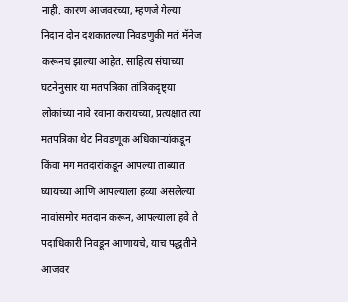नाही. कारण आजवरच्या, म्हणजे गेल्या निदान दोन दशकातल्या निवडणुकी मतं मॅनेज करूनच झाल्या आहेत. साहित्य संघाच्या घटनेनुसार या मतपत्रिका तांत्रिकदृष्ट्या लोकांच्या नावे रवाना करायच्या, प्रत्यक्षात त्या मतपत्रिका थेट निवडणूक अधिकाऱ्यांकडून किंवा मग मतदारांकडून आपल्या ताब्यात घ्यायच्या आणि आपल्याला हव्या असलेल्या नावांसमोर मतदान करून, आपल्याला हवे ते पदाधिकारी निवडून आणायचे, याच पद्धतीने आजवर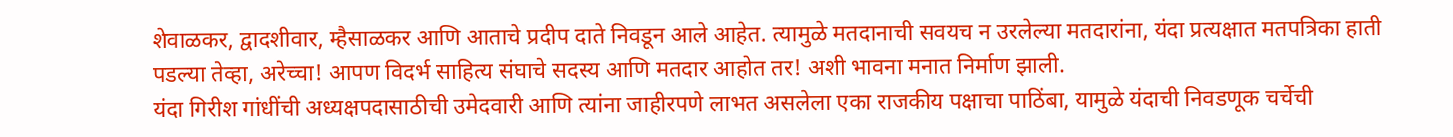शेवाळकर, द्वादशीवार, म्हैसाळकर आणि आताचे प्रदीप दाते निवडून आले आहेत. त्यामुळे मतदानाची सवयच न उरलेल्या मतदारांना, यंदा प्रत्यक्षात मतपत्रिका हाती पडल्या तेव्हा, अरेच्चा! आपण विदर्भ साहित्य संघाचे सदस्य आणि मतदार आहोत तर! अशी भावना मनात निर्माण झाली.
यंदा गिरीश गांधींची अध्यक्षपदासाठीची उमेदवारी आणि त्यांना जाहीरपणे लाभत असलेला एका राजकीय पक्षाचा पाठिंबा, यामुळे यंदाची निवडणूक चर्चेची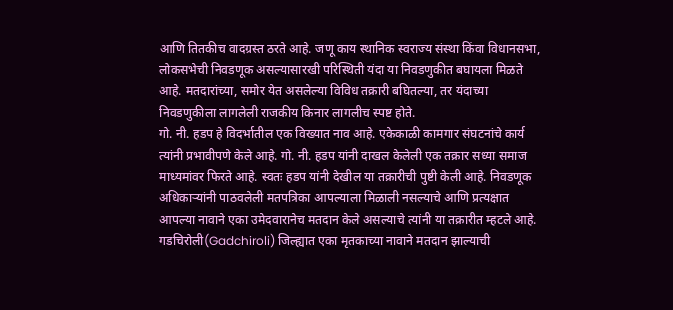आणि तितकीच वादग्रस्त ठरते आहे. जणू काय स्थानिक स्वराज्य संस्था किंवा विधानसभा, लोकसभेची निवडणूक असल्यासारखी परिस्थिती यंदा या निवडणुकीत बघायला मिळते आहे. मतदारांच्या, समोर येत असलेल्या विविध तक्रारी बघितल्या, तर यंदाच्या निवडणुकीला लागलेली राजकीय किनार लागलीच स्पष्ट होते.
गो. नी. हडप हे विदर्भातील एक विख्यात नाव आहे. एकेकाळी कामगार संघटनांचे कार्य त्यांनी प्रभावीपणे केले आहे. गो. नी. हडप यांनी दाखल केलेली एक तक्रार सध्या समाज माध्यमांवर फिरते आहे. स्वतः हडप यांनी देखील या तक्रारीची पुष्टी केली आहे. निवडणूक अधिकाऱ्यांनी पाठवलेली मतपत्रिका आपल्याला मिळाली नसल्याचे आणि प्रत्यक्षात आपल्या नावाने एका उमेदवारानेच मतदान केले असल्याचे त्यांनी या तक्रारीत म्हटले आहे. गडचिरोली(Gadchiroli) जिल्ह्यात एका मृतकाच्या नावाने मतदान झाल्याची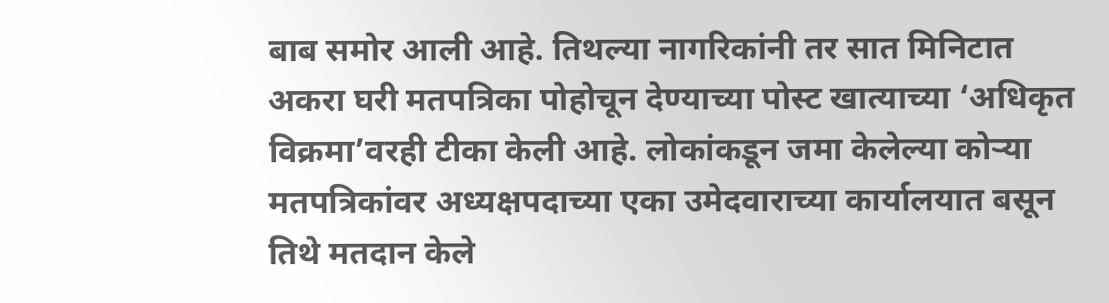बाब समोर आली आहे. तिथल्या नागरिकांनी तर सात मिनिटात अकरा घरी मतपत्रिका पोहोचून देण्याच्या पोस्ट खात्याच्या ‘अधिकृत विक्रमा’वरही टीका केली आहे. लोकांकडून जमा केलेल्या कोऱ्या मतपत्रिकांवर अध्यक्षपदाच्या एका उमेदवाराच्या कार्यालयात बसून तिथे मतदान केले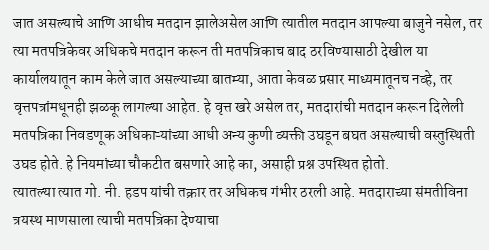जात असल्याचे आणि आधीच मतदान झालेअसेल आणि त्यातील मतदान आपल्या बाजुने नसेल, तर त्या मतपत्रिकेवर अधिकचे मतदान करून ती मतपत्रिकाच बाद ठरविण्यासाठी देखील या कार्यालयातून काम केले जात असल्याच्या बातम्या, आता केवळ प्रसार माध्यमातूनच नव्हे, तर वृत्तपत्रांमधूनही झळकू लागल्या आहेत. हे वृत्त खरे असेल तर, मतदारांची मतदान करून दिलेली मतपत्रिका निवडणूक अधिकाऱ्यांच्या आधी अन्य कुणी व्यक्ती उघडून बघत असल्याची वस्तुस्थिती उघड होते. हे नियमांच्या चौकटीत बसणारे आहे का, असाही प्रश्न उपस्थित होतो.
त्यातल्या त्यात गो. नी. हडप यांची तक्रार तर अधिकच गंभीर ठरली आहे. मतदाराच्या संमतीविना त्रयस्थ माणसाला त्याची मतपत्रिका देण्याचा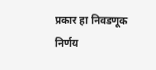प्रकार हा निवडणूक निर्णय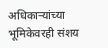अधिकाऱ्यांच्या भूमिकेवरही संशय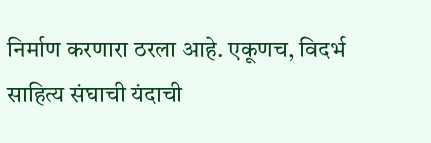निर्माण करणारा ठरला आहे. एकूणच, विदर्भ साहित्य संघाची यंदाची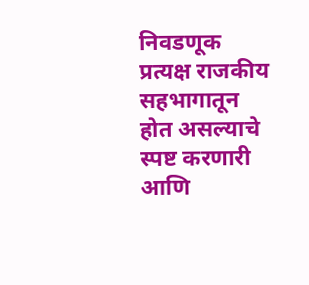निवडणूक प्रत्यक्ष राजकीय सहभागातून होत असल्याचे स्पष्ट करणारी आणि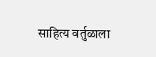साहित्य वर्तुळाला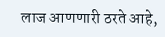लाज आणणारी ठरते आहे,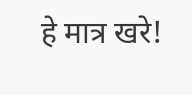हे मात्र खरे!